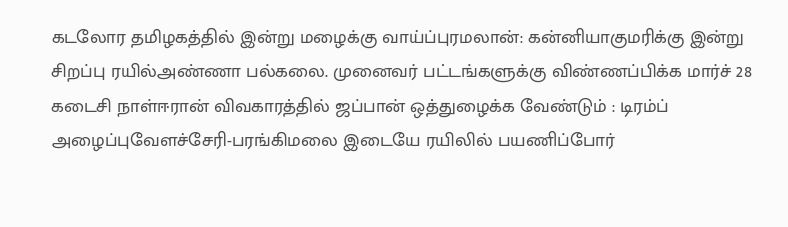கடலோர தமிழகத்தில் இன்று மழைக்கு வாய்ப்புரமலான்: கன்னியாகுமரிக்கு இன்று சிறப்பு ரயில்அண்ணா பல்கலை. முனைவர் பட்டங்களுக்கு விண்ணப்பிக்க மார்ச் 28 கடைசி நாள்ஈரான் விவகாரத்தில் ஜப்பான் ஒத்துழைக்க வேண்டும் : டிரம்ப் அழைப்புவேளச்சேரி-பரங்கிமலை இடையே ரயிலில் பயணிப்போர்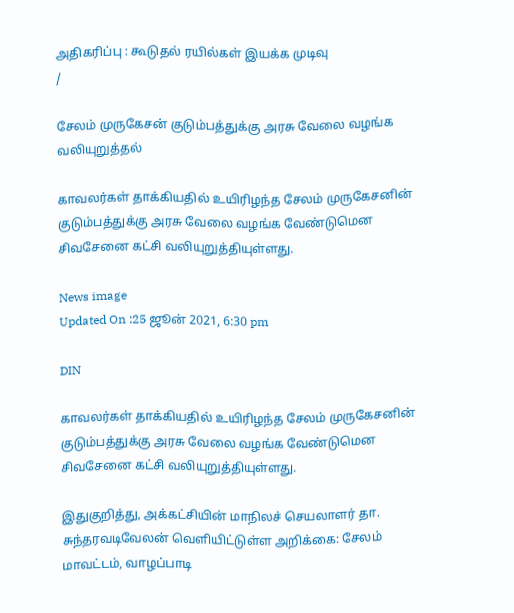அதிகரிப்பு : கூடுதல் ரயில்கள் இயக்க முடிவு
/

சேலம் முருகேசன் குடும்பத்துக்கு அரசு வேலை வழங்க வலியுறுத்தல்

காவலர்கள் தாக்கியதில் உயிரிழந்த சேலம் முருகேசனின் குடும்பத்துக்கு அரசு வேலை வழங்க வேண்டுமென சிவசேனை கட்சி வலியுறுத்தியுள்ளது.

News image
Updated On :25 ஜூன் 2021, 6:30 pm

DIN

காவலர்கள் தாக்கியதில் உயிரிழந்த சேலம் முருகேசனின் குடும்பத்துக்கு அரசு வேலை வழங்க வேண்டுமென சிவசேனை கட்சி வலியுறுத்தியுள்ளது.

இதுகுறித்து, அக்கட்சியின் மாநிலச் செயலாளர் தா. சுந்தரவடிவேலன் வெளியிட்டுள்ள அறிக்கை: சேலம் மாவட்டம், வாழப்பாடி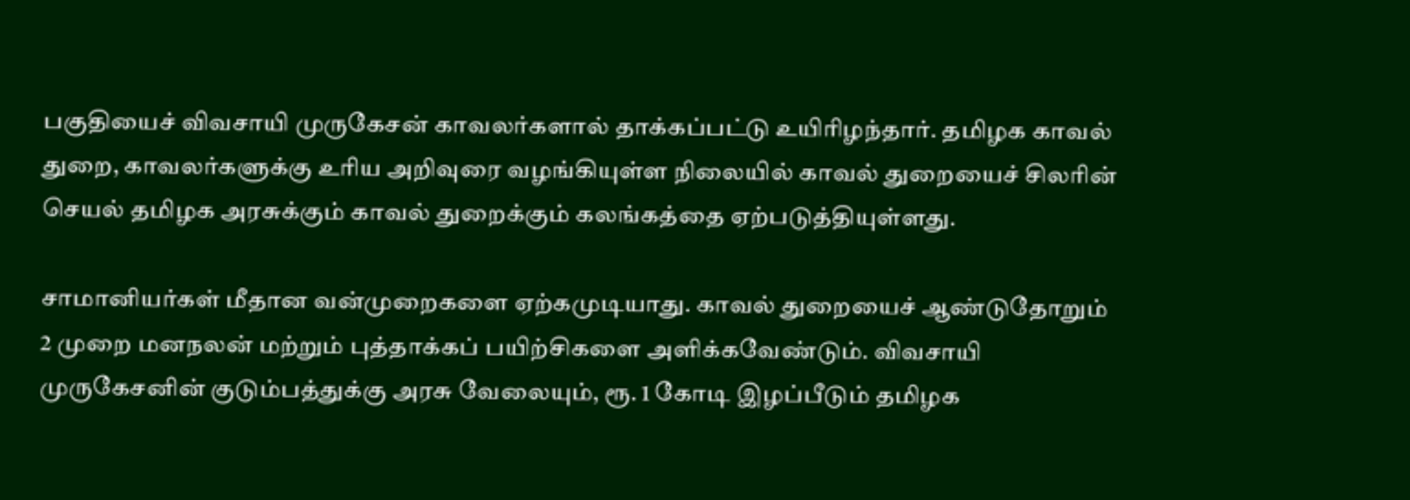பகுதியைச் விவசாயி முருகேசன் காவலர்களால் தாக்கப்பட்டு உயிரிழந்தார். தமிழக காவல் துறை, காவலர்களுக்கு உரிய அறிவுரை வழங்கியுள்ள நிலையில் காவல் துறையைச் சிலரின் செயல் தமிழக அரசுக்கும் காவல் துறைக்கும் கலங்கத்தை ஏற்படுத்தியுள்ளது.

சாமானியர்கள் மீதான வன்முறைகளை ஏற்கமுடியாது. காவல் துறையைச் ஆண்டுதோறும் 2 முறை மனநலன் மற்றும் புத்தாக்கப் பயிற்சிகளை அளிக்கவேண்டும். விவசாயி முருகேசனின் குடும்பத்துக்கு அரசு வேலையும், ரூ. 1 கோடி இழப்பீடும் தமிழக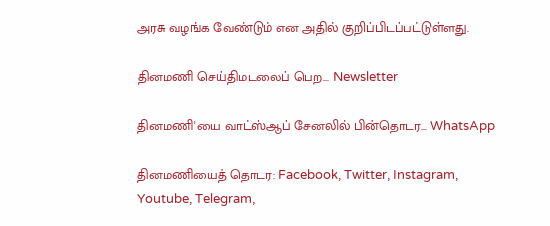அரசு வழங்க வேண்டும் என அதில் குறிப்பிடப்பட்டுள்ளது.

தினமணி செய்திமடலைப் பெற... Newsletter

தினமணி'யை வாட்ஸ்ஆப் சேனலில் பின்தொடர... WhatsApp

தினமணியைத் தொடர: Facebook, Twitter, Instagram, Youtube, Telegram,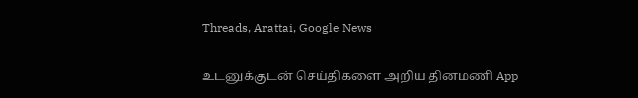Threads, Arattai, Google News

உடனுக்குடன் செய்திகளை அறிய தினமணி App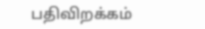பதிவிறக்கம்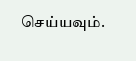செய்யவும்.